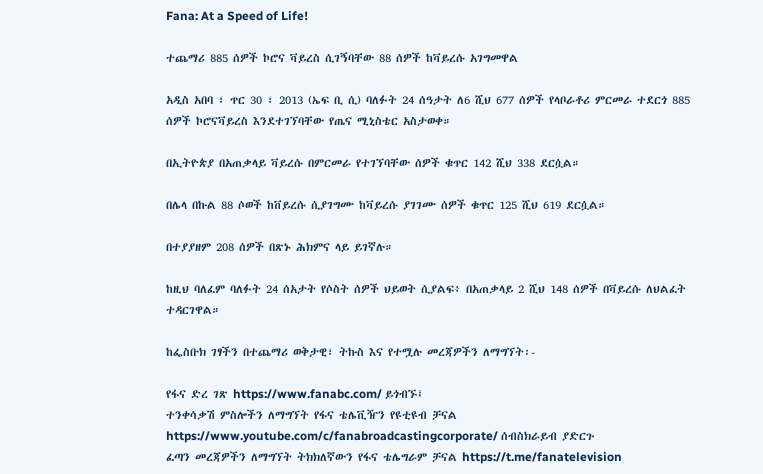Fana: At a Speed of Life!

ተጨማሪ 885 ሰዎች ኮሮና ቫይረስ ሲገኝባቸው 88 ሰዎች ከቫይረሱ አገግመዋል

አዲስ አበባ ፣ ጥር 30 ፣ 2013 (ኤፍ ቢ ሲ) ባለፉት 24 ሰዓታት ለ6 ሺህ 677 ሰዎች የላቦራቶሪ ምርመራ ተደርጎ 885 ሰዎች ኮሮናቫይረስ እንደተገኘባቸው የጤና ሚኒስቴር አስታወቀ።

በኢትዮጵያ በአጠቃላይ ቫይረሱ በምርመራ የተገኘባቸው ሰዎች ቁጥር 142 ሺህ 338 ደርሷል።

በሌላ በኩል 88 ሶወች ከቨይረሱ ሲያገግሙ ከቫይረሱ ያገገሙ ሰዎች ቁጥር 125 ሺህ 619 ደርሷል።

በተያያዘም 208 ሰዎች በጽኑ ሕክምና ላይ ይገኛሉ።

ከዚህ ባለፈም ባለፉት 24 ሰአታት የሶስት ሰዎች ህይወት ሲያልፍ፥ በአጠቃላይ 2 ሺህ 148 ሰዎች በቫይረሱ ለህልፈት ተዳርገዋል።

ከፌስቡክ ገፃችን በተጨማሪ ወቅታዊ፣ ትኩስ እና የተሟሉ መረጃዎችን ለማግኘት፡-

የፋና ድረ ገጽ https://www.fanabc.com/ ይጎብኙ፤
ተንቀሳቃሽ ምስሎችን ለማግኘት የፋና ቴሌቪዥን የዩቲዩብ ቻናል https://www.youtube.com/c/fanabroadcastingcorporate/ ሰብስክራይብ ያድርጉ
ፈጣን መረጃዎችን ለማግኘት ትክክለኛውን የፋና ቴሌግራም ቻናል https://t.me/fanatelevision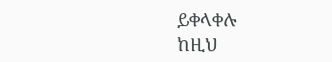ይቀላቀሉ
ከዚህ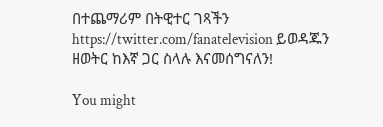በተጨማሪም በትዊተር ገጻችን https://twitter.com/fanatelevision ይወዳጁን
ዘወትር ከእኛ ጋር ስላሉ እናመሰግናለን!

You might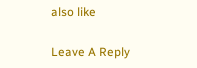also like

Leave A Reply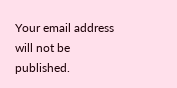Your email address will not be published.